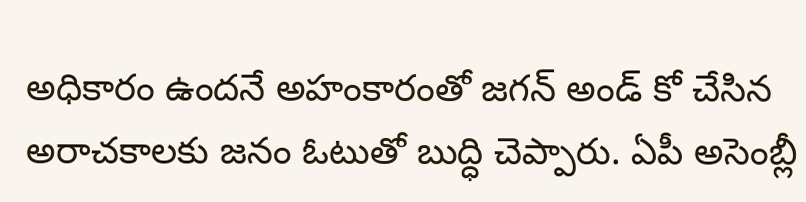అధికారం ఉందనే అహంకారంతో జగన్ అండ్ కో చేసిన అరాచకాలకు జనం ఓటుతో బుద్ధి చెప్పారు. ఏపీ అసెంబ్లీ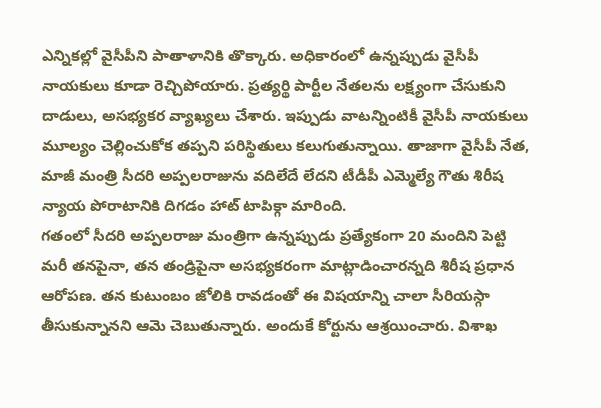ఎన్నికల్లో వైసీపీని పాతాళానికి తొక్కారు. అధికారంలో ఉన్నప్పుడు వైసీపీ నాయకులు కూడా రెచ్చిపోయారు. ప్రత్యర్థి పార్టీల నేతలను లక్ష్యంగా చేసుకుని దాడులు, అసభ్యకర వ్యాఖ్యలు చేశారు. ఇప్పుడు వాటన్నింటికీ వైసీపీ నాయకులు మూల్యం చెల్లించుకోక తప్పని పరిస్థితులు కలుగుతున్నాయి. తాజాగా వైసీపీ నేత, మాజీ మంత్రి సీదరి అప్పలరాజును వదిలేదే లేదని టీడీపీ ఎమ్మెల్యే గౌతు శిరీష న్యాయ పోరాటానికి దిగడం హాట్ టాపిక్గా మారింది.
గతంలో సీదరి అప్పలరాజు మంత్రిగా ఉన్నప్పుడు ప్రత్యేకంగా 20 మందిని పెట్టి మరీ తనపైనా, తన తండ్రిపైనా అసభ్యకరంగా మాట్లాడించారన్నది శిరీష ప్రధాన ఆరోపణ. తన కుటుంబం జోలికి రావడంతో ఈ విషయాన్ని చాలా సీరియస్గా తీసుకున్నానని ఆమె చెబుతున్నారు. అందుకే కోర్టును ఆశ్రయించారు. విశాఖ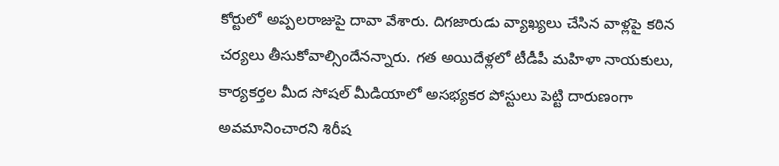కోర్టులో అప్పలరాజుపై దావా వేశారు. దిగజారుడు వ్యాఖ్యలు చేసిన వాళ్లపై కఠిన చర్యలు తీసుకోవాల్సిందేనన్నారు. గత అయిదేళ్లలో టీడీపీ మహిళా నాయకులు, కార్యకర్తల మీద సోషల్ మీడియాలో అసభ్యకర పోస్టులు పెట్టి దారుణంగా అవమానించారని శిరీష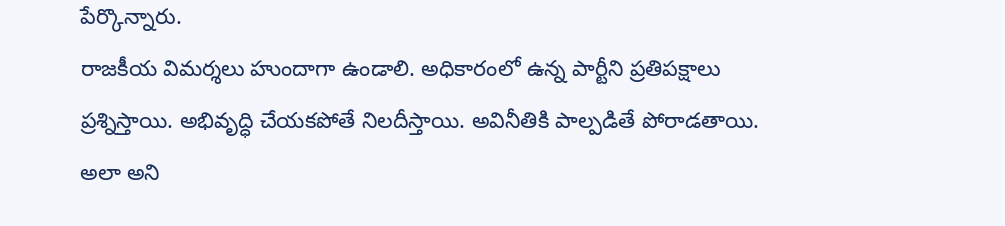పేర్కొన్నారు.
రాజకీయ విమర్శలు హుందాగా ఉండాలి. అధికారంలో ఉన్న పార్టీని ప్రతిపక్షాలు ప్రశ్నిస్తాయి. అభివృద్ధి చేయకపోతే నిలదీస్తాయి. అవినీతికి పాల్పడితే పోరాడతాయి. అలా అని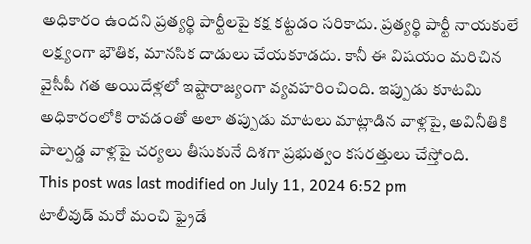అధికారం ఉందని ప్రత్యర్థి పార్టీలపై కక్ష కట్టడం సరికాదు. ప్రత్యర్థి పార్టీ నాయకులే లక్ష్యంగా భౌతిక, మానసిక దాడులు చేయకూడదు. కానీ ఈ విషయం మరిచిన వైసీపీ గత అయిదేళ్లలో ఇష్టారాజ్యంగా వ్యవహరించింది. ఇప్పుడు కూటమి అధికారంలోకి రావడంతో అలా తప్పుడు మాటలు మాట్లాడిన వాళ్లపై, అవినీతికి పాల్పడ్డ వాళ్లపై చర్యలు తీసుకునే దిశగా ప్రభుత్వం కసరత్తులు చేస్తోంది.
This post was last modified on July 11, 2024 6:52 pm
టాలీవుడ్ మరో మంచి ఫ్రైడే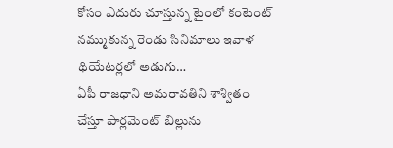కోసం ఎదురు చూస్తున్న టైంలో కంటెంట్ నమ్ముకున్న రెండు సినిమాలు ఇవాళ థియేటర్లలో అడుగు…
ఏపీ రాజధాని అమరావతిని శాశ్వితం చేస్తూ పార్లమెంట్ బిల్లును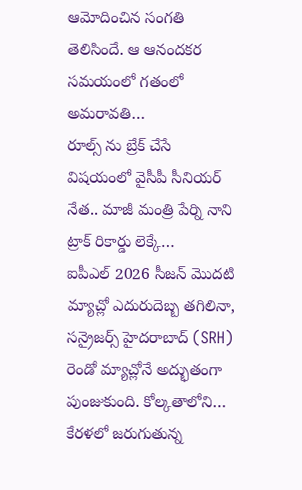ఆమోదించిన సంగతి తెలిసిందే. ఆ ఆనందకర సమయంలో గతంలో అమరావతి…
రూల్స్ ను బ్రేక్ చేసే విషయంలో వైసీపీ సీనియర్ నేత.. మాజీ మంత్రి పేర్ని నాని ట్రాక్ రికార్డు లెక్కే…
ఐపీఎల్ 2026 సీజన్ మొదటి మ్యాచ్లో ఎదురుదెబ్బ తగిలినా, సన్రైజర్స్ హైదరాబాద్ (SRH) రెండో మ్యాచ్లోనే అద్భుతంగా పుంజుకుంది. కోల్కతాలోని…
కేరళలో జరుగుతున్న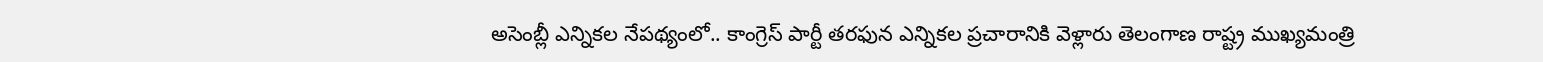అసెంబ్లీ ఎన్నికల నేపథ్యంలో.. కాంగ్రెస్ పార్టీ తరఫున ఎన్నికల ప్రచారానికి వెళ్లారు తెలంగాణ రాష్ట్ర ముఖ్యమంత్రి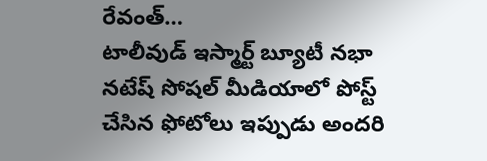రేవంత్…
టాలీవుడ్ ఇస్మార్ట్ బ్యూటీ నభా నటేష్ సోషల్ మీడియాలో పోస్ట్ చేసిన ఫోటోలు ఇప్పుడు అందరి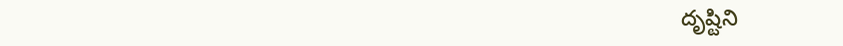దృష్టిని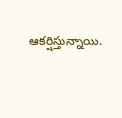ఆకర్షిస్తున్నాయి.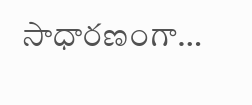సాధారణంగా…